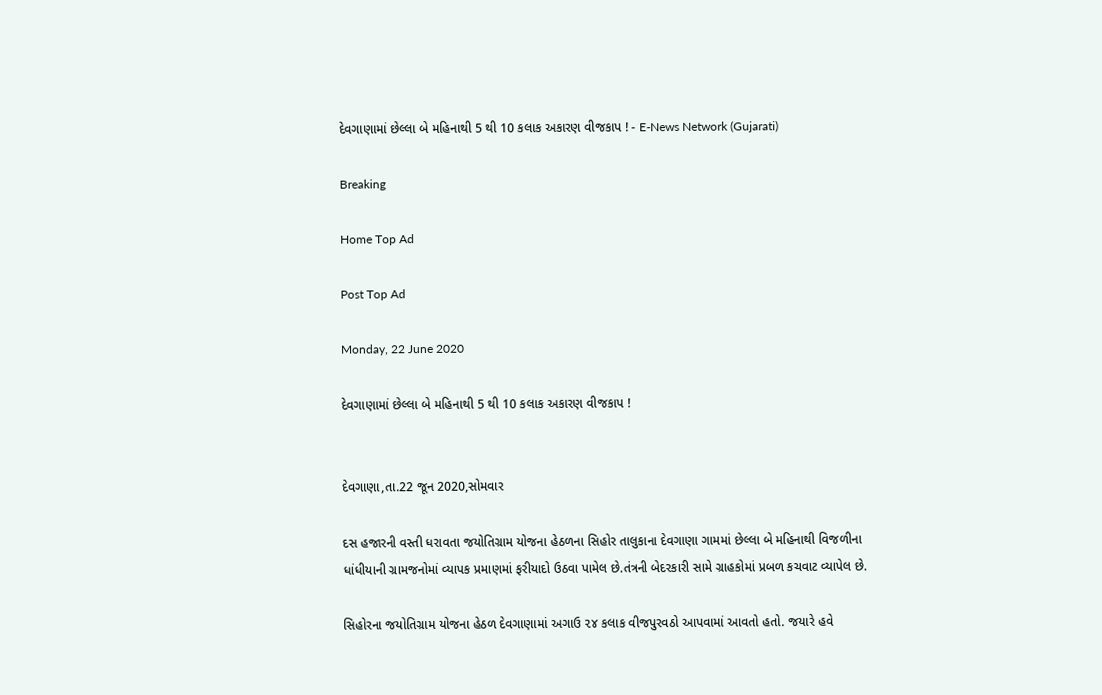દેવગાણામાં છેલ્લા બે મહિનાથી 5 થી 10 કલાક અકારણ વીજકાપ ! - E-News Network (Gujarati)

Breaking

Home Top Ad

Post Top Ad

Monday, 22 June 2020

દેવગાણામાં છેલ્લા બે મહિનાથી 5 થી 10 કલાક અકારણ વીજકાપ !


દેવગાણા,તા.22 જૂન 2020,સોમવાર

દસ હજારની વસ્તી ધરાવતા જયોતિગ્રામ યોજના હેઠળના સિહોર તાલુકાના દેવગાણા ગામમાં છેલ્લા બે મહિનાથી વિજળીના ધાંધીયાની ગ્રામજનોમાં વ્યાપક પ્રમાણમાં ફરીયાદો ઉઠવા પામેલ છે.તંત્રની બેદરકારી સામે ગ્રાહકોમાં પ્રબળ કચવાટ વ્યાપેલ છે.

સિહોરના જયોતિગ્રામ યોજના હેઠળ દેવગાણામાં અગાઉ ૨૪ કલાક વીજપુરવઠો આપવામાં આવતો હતો. જયારે હવે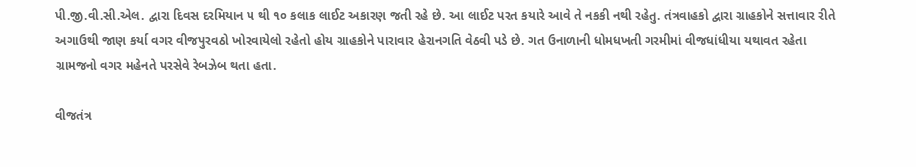પી.જી.વી.સી.એલ. દ્વારા દિવસ દરમિયાન ૫ થી ૧૦ કલાક લાઈટ અકારણ જતી રહે છે. આ લાઈટ પરત કયારે આવે તે નકકી નથી રહેતુ. તંત્રવાહકો દ્વારા ગ્રાહકોને સત્તાવાર રીતે અગાઉથી જાણ કર્યા વગર વીજપુરવઠો ખોરવાયેલો રહેતો હોય ગ્રાહકોને પારાવાર હેરાનગતિ વેઠવી પડે છે. ગત ઉનાળાની ધોમધખતી ગરમીમાં વીજધાંધીયા યથાવત રહેતા ગ્રામજનો વગર મહેનતે પરસેવે રેબઝેબ થતા હતા.

વીજતંત્ર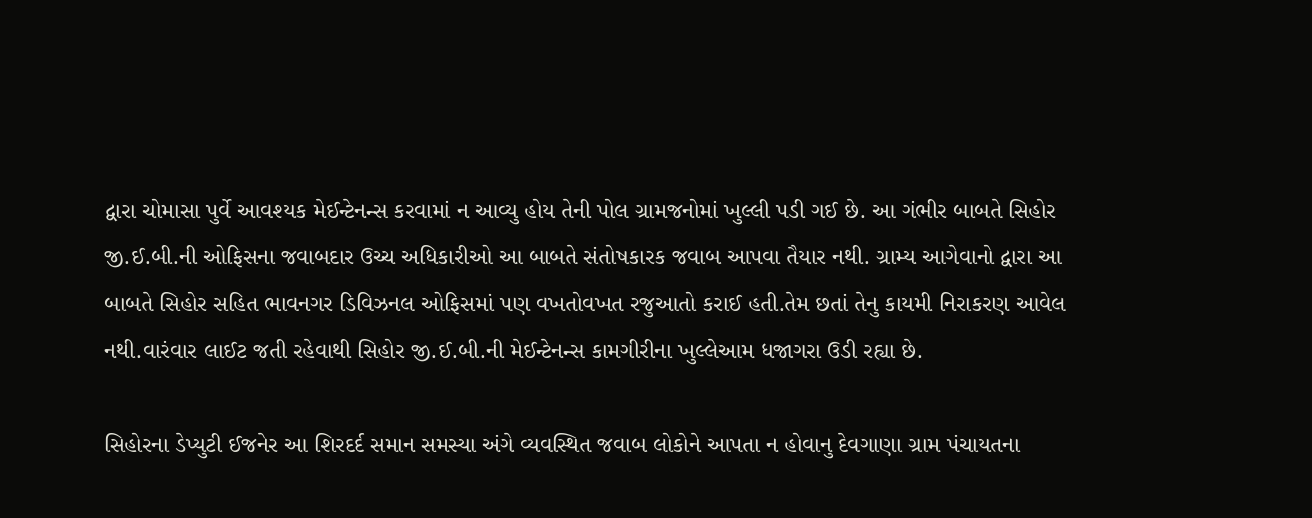દ્વારા ચોમાસા પુર્વે આવશ્યક મેઈન્ટેનન્સ કરવામાં ન આવ્યુ હોય તેની પોલ ગ્રામજનોમાં ખુલ્લી પડી ગઈ છે. આ ગંભીર બાબતે સિહોર જી.ઈ.બી.ની ઓફિસના જવાબદાર ઉચ્ચ અધિકારીઓ આ બાબતે સંતોષકારક જવાબ આપવા તૈયાર નથી. ગ્રામ્ય આગેવાનો દ્વારા આ બાબતે સિહોર સહિત ભાવનગર ડિવિઝનલ ઓફિસમાં પણ વખતોવખત રજુઆતો કરાઈ હતી.તેમ છતાં તેનુ કાયમી નિરાકરણ આવેલ નથી.વારંવાર લાઈટ જતી રહેવાથી સિહોર જી.ઈ.બી.ની મેઈન્ટેનન્સ કામગીરીના ખુલ્લેઆમ ધજાગરા ઉડી રહ્યા છે.

સિહોરના ડેપ્યુટી ઈજનેર આ શિરદર્દ સમાન સમસ્યા અંગે વ્યવસ્થિત જવાબ લોકોને આપતા ન હોવાનુ દેવગાણા ગ્રામ પંચાયતના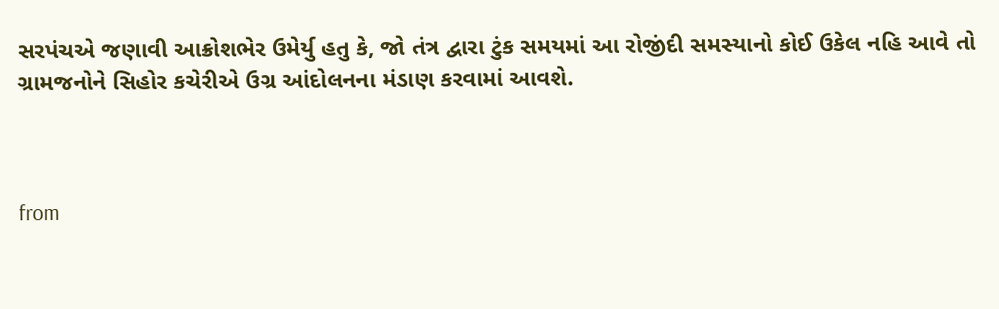સરપંચએ જણાવી આક્રોશભેર ઉમેર્યુ હતુ કે, જો તંત્ર દ્વારા ટુંક સમયમાં આ રોજીંદી સમસ્યાનો કોઈ ઉકેલ નહિ આવે તો ગ્રામજનોને સિહોર કચેરીએ ઉગ્ર આંદોલનના મંડાણ કરવામાં આવશે.



from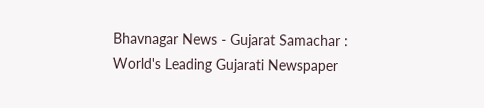Bhavnagar News - Gujarat Samachar : World's Leading Gujarati Newspaper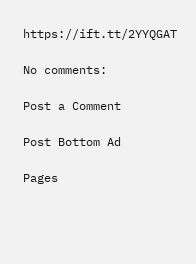https://ift.tt/2YYQGAT

No comments:

Post a Comment

Post Bottom Ad

Pages